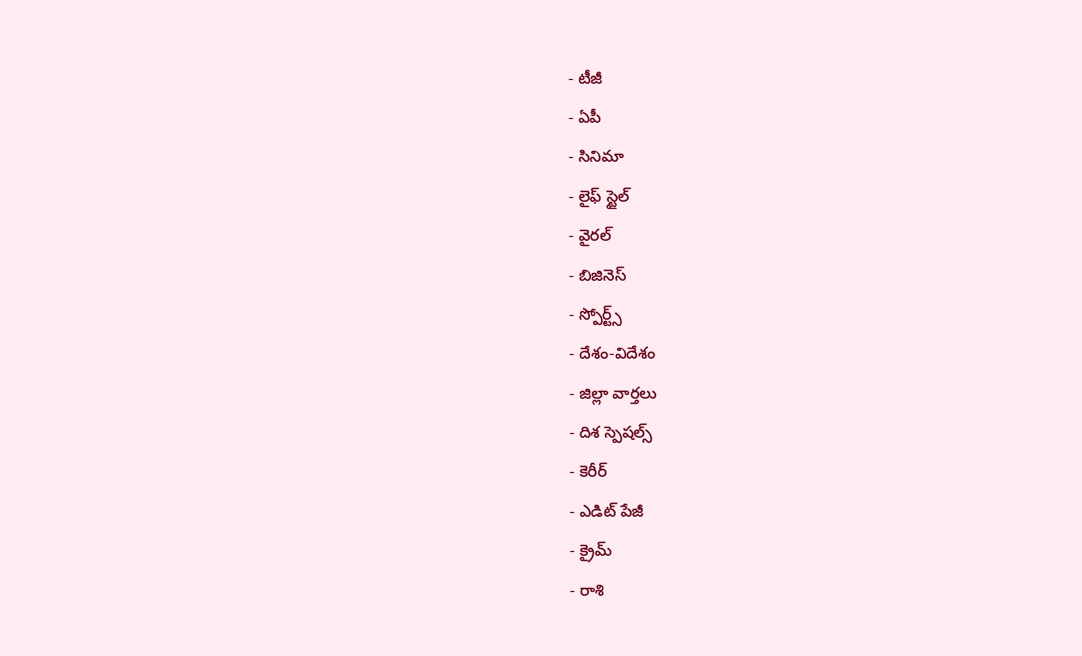- టీజీ
- ఏపీ
- సినిమా
- లైఫ్ స్టైల్
- వైరల్
- బిజినెస్
- స్పోర్ట్స్
- దేశం-విదేశం
- జిల్లా వార్తలు
- దిశ స్పెషల్స్
- కెరీర్
- ఎడిట్ పేజీ
- క్రైమ్
- రాశి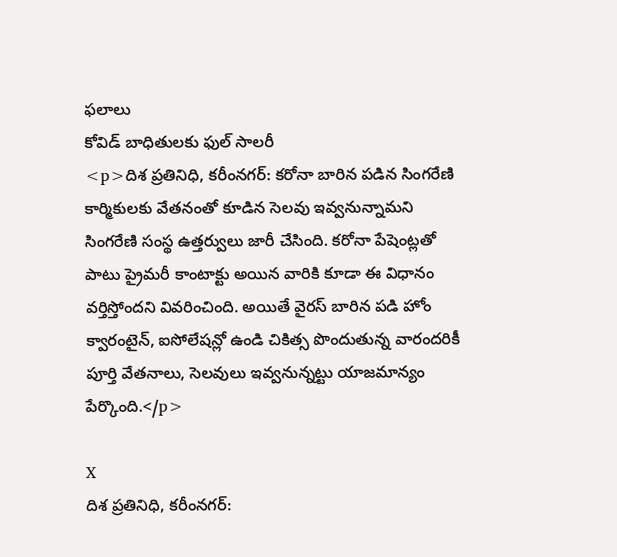ఫలాలు
కోవిడ్ బాధితులకు ఫుల్ సాలరీ
<p>దిశ ప్రతినిధి, కరీంనగర్: కరోనా బారిన పడిన సింగరేణి కార్మికులకు వేతనంతో కూడిన సెలవు ఇవ్వనున్నామని సింగరేణి సంస్థ ఉత్తర్వులు జారీ చేసింది. కరోనా పేషెంట్లతో పాటు ప్రైమరీ కాంటాక్టు అయిన వారికి కూడా ఈ విధానం వర్తిస్తోందని వివరించింది. అయితే వైరస్ బారిన పడి హోం క్వారంటైన్, ఐసోలేషన్లో ఉండి చికిత్స పొందుతున్న వారందరికీ పూర్తి వేతనాలు, సెలవులు ఇవ్వనున్నట్టు యాజమాన్యం పేర్కొంది.</p>

X
దిశ ప్రతినిధి, కరీంనగర్: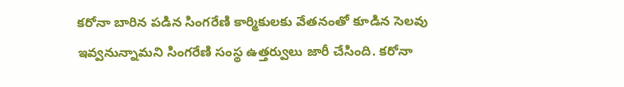కరోనా బారిన పడిన సింగరేణి కార్మికులకు వేతనంతో కూడిన సెలవు ఇవ్వనున్నామని సింగరేణి సంస్థ ఉత్తర్వులు జారీ చేసింది. కరోనా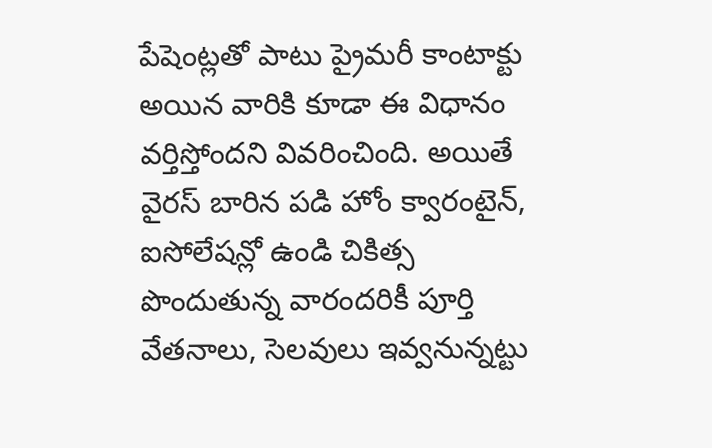పేషెంట్లతో పాటు ప్రైమరీ కాంటాక్టు అయిన వారికి కూడా ఈ విధానం వర్తిస్తోందని వివరించింది. అయితే వైరస్ బారిన పడి హోం క్వారంటైన్, ఐసోలేషన్లో ఉండి చికిత్స పొందుతున్న వారందరికీ పూర్తి వేతనాలు, సెలవులు ఇవ్వనున్నట్టు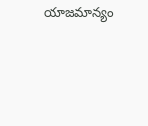యాజమాన్యం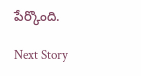పేర్కొంది.

Next Story